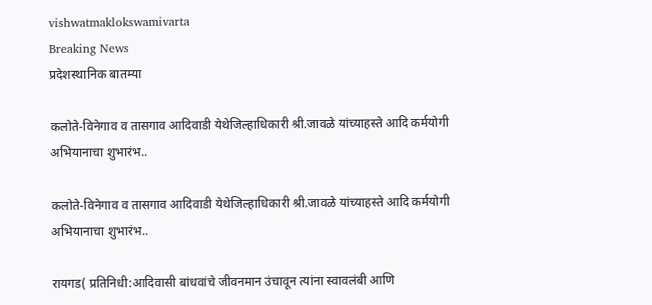vishwatmaklokswamivarta
Breaking News
प्रदेशस्थानिक बातम्या

कलोते-विनेगाव व तासगाव आदिवाडी येथेजिल्हाधिकारी श्री.जावळे यांच्याहस्ते आदि कर्मयोगी अभियानाचा शुभारंभ..

कलोते-विनेगाव व तासगाव आदिवाडी येथेजिल्हाधिकारी श्री.जावळे यांच्याहस्ते आदि कर्मयोगी अभियानाचा शुभारंभ..

रायगड( प्रतिनिधी:आदिवासी बांधवांचे जीवनमान उंचावून त्यांना स्वावलंबी आणि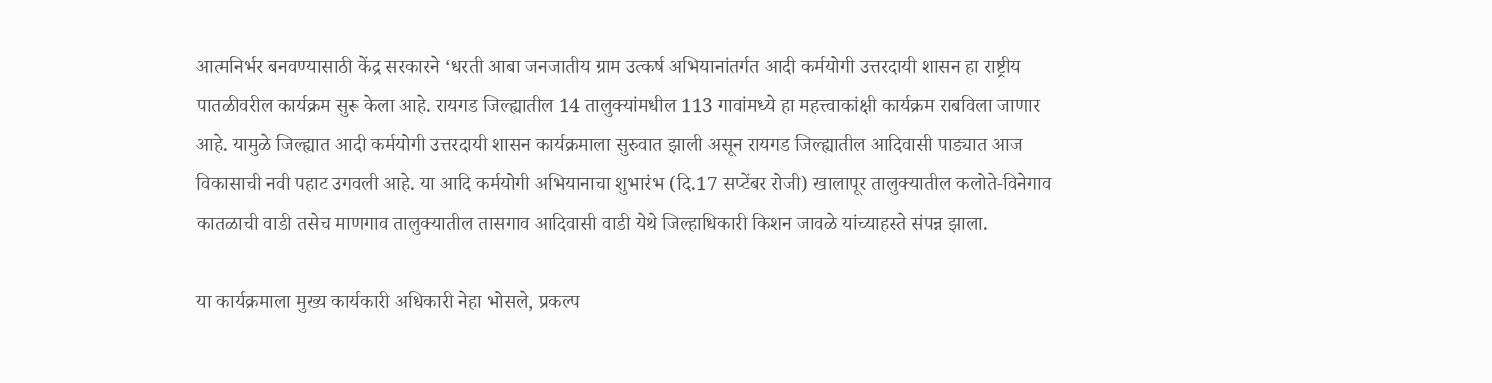आत्मनिर्भर बनवण्यासाठी केंद्र सरकारने ‘धरती आबा जनजातीय ग्राम उत्कर्ष अभियानांतर्गत आदी कर्मयोगी उत्तरदायी शासन हा राष्ट्रीय पातळीवरील कार्यक्रम सुरू केला आहे. रायगड जिल्ह्यातील 14 तालुक्यांमधील 113 गावांमध्ये हा महत्त्वाकांक्षी कार्यक्रम राबविला जाणार आहे. यामुळे जिल्ह्यात आदी कर्मयोगी उत्तरदायी शासन कार्यक्रमाला सुरुवात झाली असून रायगड जिल्ह्यातील आदिवासी पाड्यात आज विकासाची नवी पहाट उगवली आहे. या आदि कर्मयोगी अभियानाचा शुभारंभ (दि.17 सप्टेंबर रोजी) खालापूर तालुक्यातील कलोते-विनेगाव कातळाची वाडी तसेच माणगाव तालुक्यातील तासगाव आदिवासी वाडी येथे जिल्हाधिकारी किशन जावळे यांच्याहस्ते संपन्न झाला.

या कार्यक्रमाला मुख्य कार्यकारी अधिकारी नेहा भोसले, प्रकल्प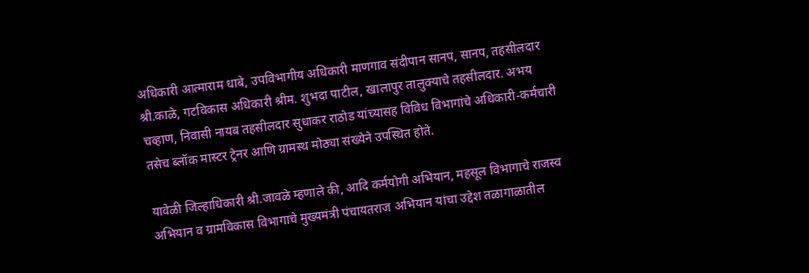अधिकारी आत्माराम धाबे, उपविभागीय अधिकारी माणगाव संदीपान सानप, सानप, तहसीलदार श्री.काळे, गटविकास अधिकारी श्रीम. शुभदा पाटील, खालापुर तालुक्याचे तहसीलदार. अभय चव्हाण, निवासी नायब तहसीलदार सुधाकर राठोड यांच्यासह विविध विभागांचे अधिकारी-कर्मचारी तसेच ब्लॉक मास्टर ट्रेनर आणि ग्रामस्थ मोठ्या संख्येने उपस्थित होते.

यावेळी जिल्हाधिकारी श्री.जावळे म्हणाले की, आदि कर्मयोगी अभियान, महसूल विभागाचे राजस्व अभियान व ग्रामविकास विभागाचे मुख्यमंत्री पंचायतराज अभियान यांचा उद्देश तळागाळातील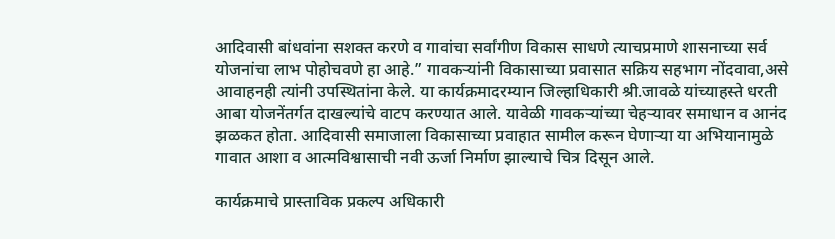आदिवासी बांधवांना सशक्त करणे व गावांचा सर्वांगीण विकास साधणे त्याचप्रमाणे शासनाच्या सर्व योजनांचा लाभ पोहोचवणे हा आहे.” गावकऱ्यांनी विकासाच्या प्रवासात सक्रिय सहभाग नोंदवावा,असे आवाहनही त्यांनी उपस्थितांना केले. या कार्यक्रमादरम्यान जिल्हाधिकारी श्री.जावळे यांच्याहस्ते धरती आबा योजनेंतर्गत दाखल्यांचे वाटप करण्यात आले. यावेळी गावकऱ्यांच्या चेहऱ्यावर समाधान व आनंद झळकत होता. आदिवासी समाजाला विकासाच्या प्रवाहात सामील करून घेणाऱ्या या अभियानामुळे गावात आशा व आत्मविश्वासाची नवी ऊर्जा निर्माण झाल्याचे चित्र दिसून आले.

कार्यक्रमाचे प्रास्ताविक प्रकल्प अधिकारी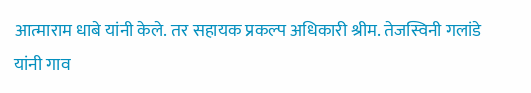आत्माराम धाबे यांनी केले. तर सहायक प्रकल्प अधिकारी श्रीम. तेजस्विनी गलांडे यांनी गाव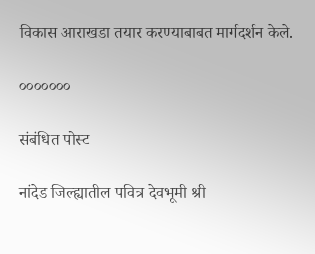विकास आराखडा तयार करण्याबाबत मार्गदर्शन केले.

०००००००

संबंधित पोस्ट

नांदेड जिल्ह्यातील पवित्र देवभूमी श्री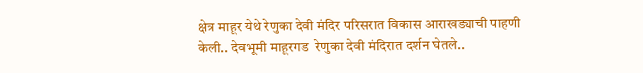क्षेत्र माहूर येथे रेणुका देवी मंदिर परिसरात विकास आराखड्याची पाहणी केली.. देवभूमी माहूरगड  रेणुका देवी मंदिरात दर्शन घेतले..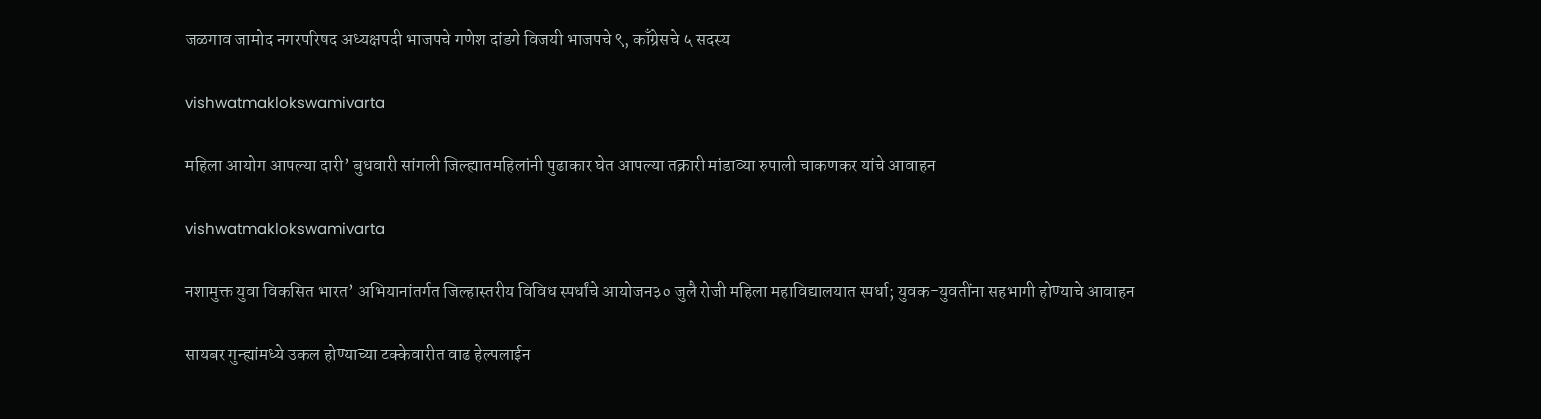जळगाव जामोद नगरपरिषद अध्यक्षपदी भाजपचे गणेश दांडगे विजयी भाजपचे ९, काँग्रेसचे ५ सदस्य

vishwatmaklokswamivarta

महिला आयोग आपल्या दारी’ बुधवारी सांगली जिल्ह्यातमहिलांनी पुढाकार घेत आपल्या तक्रारी मांडाव्या रुपाली चाकणकर यांचे आवाहन

vishwatmaklokswamivarta

नशामुक्त युवा विकसित भारत’ अभियानांतर्गत जिल्हास्तरीय विविध स्पर्धांचे आयोजन३० जुलै रोजी महिला महाविद्यालयात स्पर्धा; युवक-युवतींना सहभागी होण्याचे आवाहन

सायबर गुन्ह्यांमध्ये उकल होण्याच्या टक्केवारीत वाढ हेल्पलाईन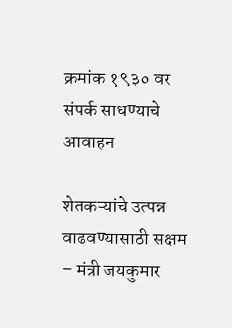क्रमांक १९३० वर संपर्क साधण्याचे आवाहन

शेतकऱ्यांचे उत्पन्न वाढवण्यासाठी सक्षम – मंत्री जयकुमार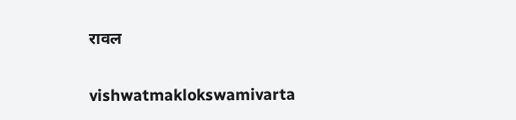रावल

vishwatmaklokswamivarta